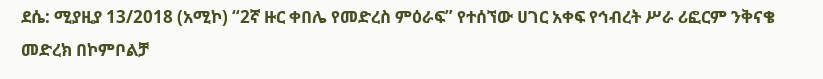ደሴ: ሚያዚያ 13/2018 (አሚኮ) “2ኛ ዙር ቀበሌ የመድረስ ምዕራፍ” የተሰኘው ሀገር አቀፍ የኅብረት ሥራ ሪፎርም ንቅናቄ መድረክ በኮምቦልቻ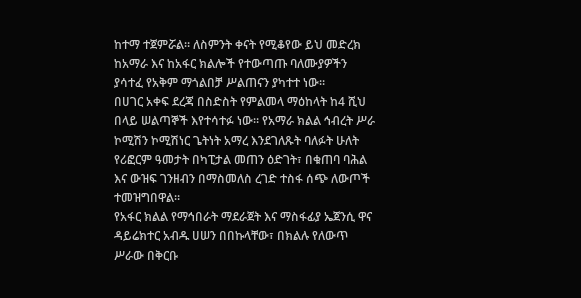ከተማ ተጀምሯል። ለስምንት ቀናት የሚቆየው ይህ መድረክ ከአማራ እና ከአፋር ክልሎች የተውጣጡ ባለሙያዎችን ያሳተፈ የአቅም ማጎልበቻ ሥልጠናን ያካተተ ነው።
በሀገር አቀፍ ደረጃ በስድስት የምልመላ ማዕከላት ከ4 ሺህ በላይ ሠልጣኞች እየተሳተፉ ነው። የአማራ ክልል ኅብረት ሥራ ኮሚሽን ኮሚሽነር ጌትነት አማረ እንደገለጹት ባለፉት ሁለት የሪፎርም ዓመታት በካፒታል መጠን ዕድገት፣ በቁጠባ ባሕል እና ውዝፍ ገንዘብን በማስመለስ ረገድ ተስፋ ሰጭ ለውጦች ተመዝግበዋል።
የአፋር ክልል የማኅበራት ማደራጀት እና ማስፋፊያ ኤጀንሲ ዋና ዳይሬክተር አብዱ ሀሠን በበኩላቸው፣ በክልሉ የለውጥ ሥራው በቅርቡ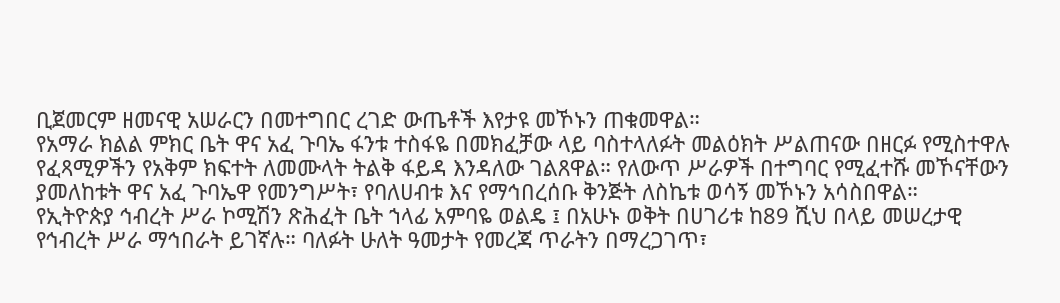ቢጀመርም ዘመናዊ አሠራርን በመተግበር ረገድ ውጤቶች እየታዩ መኾኑን ጠቁመዋል።
የአማራ ክልል ምክር ቤት ዋና አፈ ጉባኤ ፋንቱ ተስፋዬ በመክፈቻው ላይ ባስተላለፉት መልዕክት ሥልጠናው በዘርፉ የሚስተዋሉ የፈጻሚዎችን የአቅም ክፍተት ለመሙላት ትልቅ ፋይዳ እንዳለው ገልጸዋል። የለውጥ ሥራዎች በተግባር የሚፈተሹ መኾናቸውን ያመለከቱት ዋና አፈ ጉባኤዋ የመንግሥት፣ የባለሀብቱ እና የማኅበረሰቡ ቅንጅት ለስኬቱ ወሳኝ መኾኑን አሳስበዋል።
የኢትዮጵያ ኅብረት ሥራ ኮሚሽን ጽሕፈት ቤት ኀላፊ አምባዬ ወልዴ ፤ በአሁኑ ወቅት በሀገሪቱ ከ89 ሺህ በላይ መሠረታዊ የኅብረት ሥራ ማኅበራት ይገኛሉ። ባለፉት ሁለት ዓመታት የመረጃ ጥራትን በማረጋገጥ፣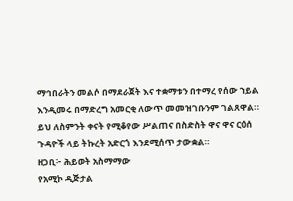ማኅበራትን መልሶ በማደራጀት እና ተቋማቱን በተማረ የሰው ኀይል እንዲመሩ በማድረግ አመርቂ ለውጥ መመዝገቡንም ገልጸዋል።
ይህ ለስምንት ቀናት የሚቆየው ሥልጠና በስድስት ዋና ዋና ርዕሰ ጉዳዮች ላይ ትኩረት አድርጎ እንደሚሰጥ ታውቋል።
ዘጋቢ፦ ሕይወት አስማማው
የአሚኮ ዲጅታል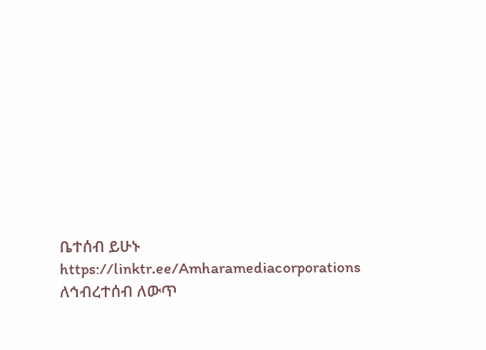ቤተሰብ ይሁኑ
https://linktr.ee/Amharamediacorporations
ለኅብረተሰብ ለውጥ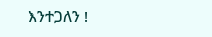እንተጋለን !